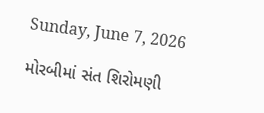Sunday, June 7, 2026

મોરબીમાં સંત શિરોમણી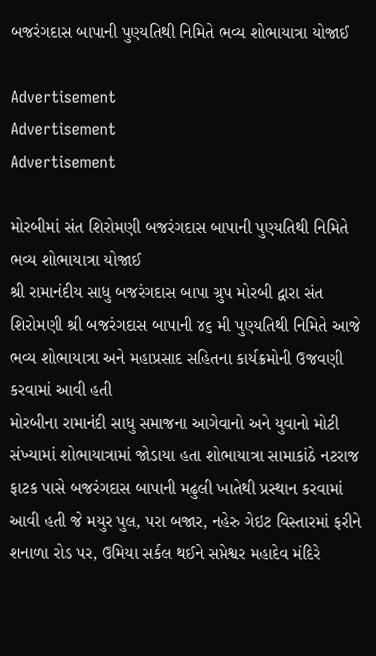બજરંગદાસ બાપાની પુણ્યતિથી નિમિતે ભવ્ય શોભાયાત્રા યોજાઈ

Advertisement
Advertisement
Advertisement

મોરબીમાં સંત શિરોમણી બજરંગદાસ બાપાની પુણ્યતિથી નિમિતે ભવ્ય શોભાયાત્રા યોજાઈ
શ્રી રામાનંદીય સાધુ બજરંગદાસ બાપા ગ્રુપ મોરબી દ્વારા સંત શિરોમણી શ્રી બજરંગદાસ બાપાની ૪૬ મી પુણ્યતિથી નિમિતે આજે ભવ્ય શોભાયાત્રા અને મહાપ્રસાદ સહિતના કાર્યક્રમોની ઉજવણી કરવામાં આવી હતી
મોરબીના રામાનંદી સાધુ સમાજના આગેવાનો અને યુવાનો મોટી સંખ્યામાં શોભાયાત્રામાં જોડાયા હતા શોભાયાત્રા સામાકાંઠે નટરાજ ફાટક પાસે બજરંગદાસ બાપાની મઢુલી ખાતેથી પ્રસ્થાન કરવામાં આવી હતી જે મયુર પુલ, પરા બજાર, નહેરુ ગેઇટ વિસ્તારમાં ફરીને શનાળા રોડ પર, ઉમિયા સર્કલ થઈને સપ્તેશ્વર મહાદેવ મંદિરે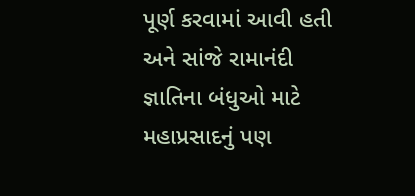પૂર્ણ કરવામાં આવી હતી અને સાંજે રામાનંદી જ્ઞાતિના બંધુઓ માટે મહાપ્રસાદનું પણ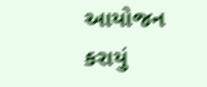આયોજન કરાયું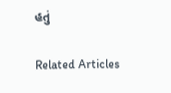હતું

Related Articles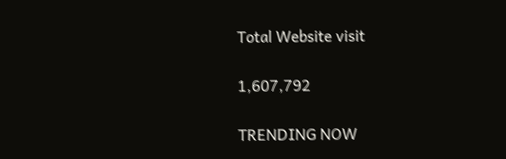Total Website visit

1,607,792

TRENDING NOW